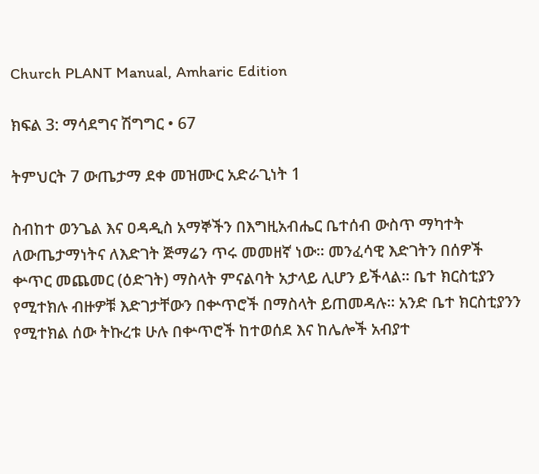Church PLANT Manual, Amharic Edition

ክፍል 3: ማሳደግና ሽግግር • 67

ትምህርት 7 ውጤታማ ደቀ መዝሙር አድራጊነት 1

ስብከተ ወንጌል እና ዐዳዲስ አማኞችን በእግዚአብሔር ቤተሰብ ውስጥ ማካተት ለውጤታማነትና ለእድገት ጅማሬን ጥሩ መመዘኛ ነው፡፡ መንፈሳዊ እድገትን በሰዎች ቍጥር መጨመር (ዕድገት) ማስላት ምናልባት አታላይ ሊሆን ይችላል፡፡ ቤተ ክርስቲያን የሚተክሉ ብዙዎቹ እድገታቸውን በቍጥሮች በማስላት ይጠመዳሉ። አንድ ቤተ ክርስቲያንን የሚተክል ሰው ትኩረቱ ሁሉ በቍጥሮች ከተወሰደ እና ከሌሎች አብያተ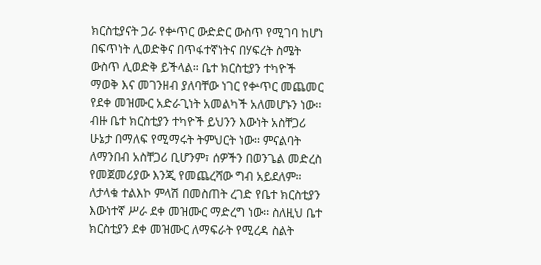ክርስቲያናት ጋራ የቍጥር ውድድር ውስጥ የሚገባ ከሆነ በፍጥነት ሊወድቅና በጥፋተኛነትና በሃፍረት ስሜት ውስጥ ሊወድቅ ይችላል። ቤተ ክርስቲያን ተካዮች ማወቅ እና መገንዘብ ያለባቸው ነገር የቍጥር መጨመር የደቀ መዝሙር አድራጊነት አመልካች አለመሆኑን ነው፡፡ ብዙ ቤተ ክርስቲያን ተካዮች ይህንን እውነት አስቸጋሪ ሁኔታ በማለፍ የሚማሩት ትምህርት ነው፡፡ ምናልባት ለማንበብ አስቸጋሪ ቢሆንም፣ ሰዎችን በወንጌል መድረስ የመጀመሪያው እንጂ የመጨረሻው ግብ አይደለም። ለታላቁ ተልእኮ ምላሽ በመስጠት ረገድ የቤተ ክርስቲያን እውነተኛ ሥራ ደቀ መዝሙር ማድረግ ነው፡፡ ስለዚህ ቤተ ክርስቲያን ደቀ መዝሙር ለማፍራት የሚረዳ ስልት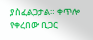ያስፈልጋታል። ቀጥሎ የቀረበው ቢጋር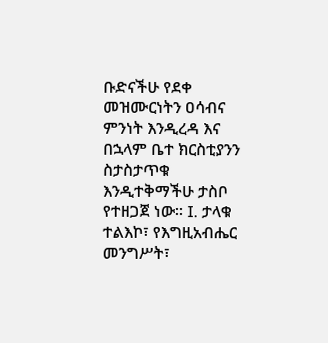ቡድናችሁ የደቀ መዝሙርነትን ዐሳብና ምንነት እንዲረዳ እና በኋላም ቤተ ክርስቲያንን ስታስታጥቁ እንዲተቅማችሁ ታስቦ የተዘጋጀ ነው። I. ታላቁ ተልእኮ፣ የእግዚአብሔር መንግሥት፣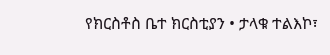የክርስቶስ ቤተ ክርስቲያን • ታላቁ ተልእኮ፣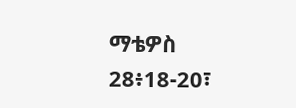ማቴዎስ 28፥18-20፣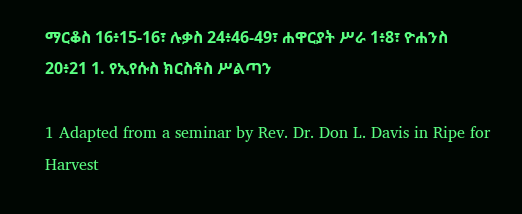ማርቆስ 16፥15-16፣ ሉቃስ 24፥46-49፣ ሐዋርያት ሥራ 1፥8፣ ዮሐንስ 20፥21 1. የኢየሱስ ክርስቶስ ሥልጣን

1 Adapted from a seminar by Rev. Dr. Don L. Davis in Ripe for Harvest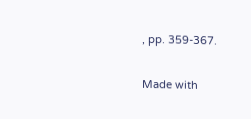, pp. 359-367.

Made with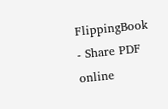FlippingBook - Share PDF online